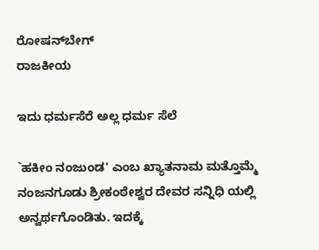ರೋಷನ್‍ಬೇಗ್
ರಾಜಕೀಯ

ಇದು ಧರ್ಮಸೆರೆ ಅಲ್ಲ ಧರ್ಮ ಸೆಲೆ

`ಹಕೀಂ ನಂಜುಂಡ' ಎಂಬ ಖ್ಯಾತನಾಮ ಮತ್ತೊಮ್ಮೆ ನಂಜನಗೂಡು ಶ್ರೀಕಂಠೇಶ್ವರ ದೇವರ ಸನ್ನಿಧಿ ಯಲ್ಲಿ ಅನ್ವರ್ಥಗೊಂಡಿತು. ಇದಕ್ಕೆ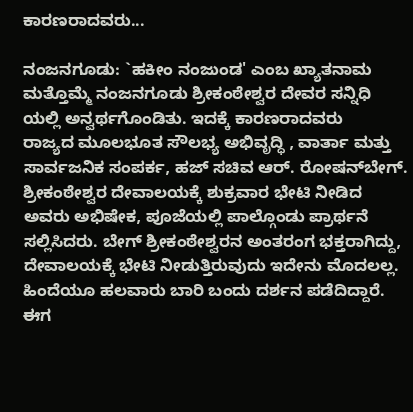ಕಾರಣರಾದವರು...

ನಂಜನಗೂಡು: `ಹಕೀಂ ನಂಜುಂಡ' ಎಂಬ ಖ್ಯಾತನಾಮ ಮತ್ತೊಮ್ಮೆ ನಂಜನಗೂಡು ಶ್ರೀಕಂಠೇಶ್ವರ ದೇವರ ಸನ್ನಿಧಿ ಯಲ್ಲಿ ಅನ್ವರ್ಥಗೊಂಡಿತು. ಇದಕ್ಕೆ ಕಾರಣರಾದವರು
ರಾಜ್ಯದ ಮೂಲಭೂತ ಸೌಲಭ್ಯ ಅಭಿವೃದ್ಧಿ , ವಾರ್ತಾ ಮತ್ತು ಸಾರ್ವಜನಿಕ ಸಂಪರ್ಕ, ಹಜ್ ಸಚಿವ ಆರ್. ರೋಷನ್‍ಬೇಗ್. ಶ್ರೀಕಂಠೇಶ್ವರ ದೇವಾಲಯಕ್ಕೆ ಶುಕ್ರವಾರ ಭೇಟಿ ನೀಡಿದ ಅವರು ಅಭಿಷೇಕ, ಪೂಜೆಯಲ್ಲಿ ಪಾಲ್ಗೊಂಡು ಪ್ರಾರ್ಥನೆ ಸಲ್ಲಿಸಿದರು. ಬೇಗ್ ಶ್ರೀಕಂಠೇಶ್ವರನ ಅಂತರಂಗ ಭಕ್ತರಾಗಿದ್ದು, ದೇವಾಲಯಕ್ಕೆ ಭೇಟಿ ನೀಡುತ್ತಿರುವುದು ಇದೇನು ಮೊದಲಲ್ಲ. ಹಿಂದೆಯೂ ಹಲವಾರು ಬಾರಿ ಬಂದು ದರ್ಶನ ಪಡೆದಿದ್ದಾರೆ. ಈಗ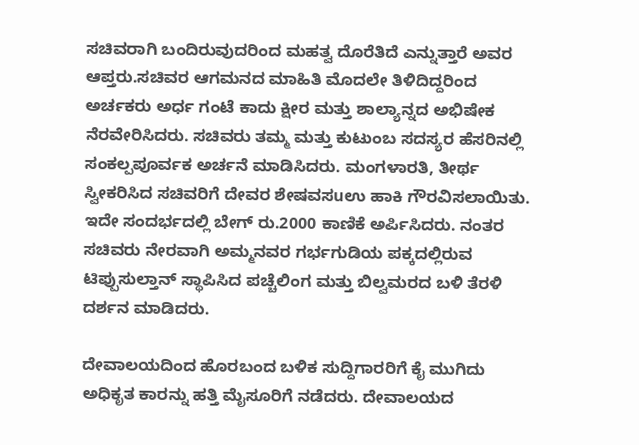ಸಚಿವರಾಗಿ ಬಂದಿರುವುದರಿಂದ ಮಹತ್ವ ದೊರೆತಿದೆ ಎನ್ನುತ್ತಾರೆ ಅವರ ಆಪ್ತರು.ಸಚಿವರ ಆಗಮನದ ಮಾಹಿತಿ ಮೊದಲೇ ತಿಳಿದಿದ್ದರಿಂದ ಅರ್ಚಕರು ಅರ್ಧ ಗಂಟೆ ಕಾದು ಕ್ಷೀರ ಮತ್ತು ಶಾಲ್ಯಾನ್ನದ ಅಭಿಷೇಕ ನೆರವೇರಿಸಿದರು. ಸಚಿವರು ತಮ್ಮ ಮತ್ತು ಕುಟುಂಬ ಸದಸ್ಯರ ಹೆಸರಿನಲ್ಲಿ ಸಂಕಲ್ಪಪೂರ್ವಕ ಅರ್ಚನೆ ಮಾಡಿಸಿದರು. ಮಂಗಳಾರತಿ, ತೀರ್ಥ ಸ್ವೀಕರಿಸಿದ ಸಚಿವರಿಗೆ ದೇವರ ಶೇಷವಸuಉ ಹಾಕಿ ಗೌರವಿಸಲಾಯಿತು. ಇದೇ ಸಂದರ್ಭದಲ್ಲಿ ಬೇಗ್ ರು.2000 ಕಾಣಿಕೆ ಅರ್ಪಿಸಿದರು. ನಂತರ ಸಚಿವರು ನೇರವಾಗಿ ಅಮ್ಮನವರ ಗರ್ಭಗುಡಿಯ ಪಕ್ಕದಲ್ಲಿರುವ ಟಿಪ್ಪುಸುಲ್ತಾನ್ ಸ್ಥಾಪಿಸಿದ ಪಚ್ಚೆಲಿಂಗ ಮತ್ತು ಬಿಲ್ವಮರದ ಬಳಿ ತೆರಳಿ ದರ್ಶನ ಮಾಡಿದರು.

ದೇವಾಲಯದಿಂದ ಹೊರಬಂದ ಬಳಿಕ ಸುದ್ದಿಗಾರರಿಗೆ ಕೈ ಮುಗಿದು ಅಧಿಕೃತ ಕಾರನ್ನು ಹತ್ತಿ ಮೈಸೂರಿಗೆ ನಡೆದರು. ದೇವಾಲಯದ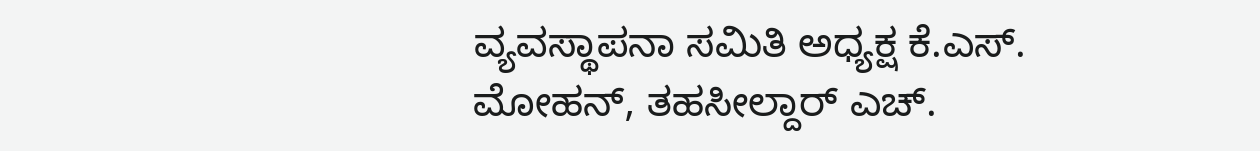ವ್ಯವಸ್ಥಾಪನಾ ಸಮಿತಿ ಅಧ್ಯಕ್ಷ ಕೆ.ಎಸ್.
ಮೋಹನ್, ತಹಸೀಲ್ದಾರ್ ಎಚ್.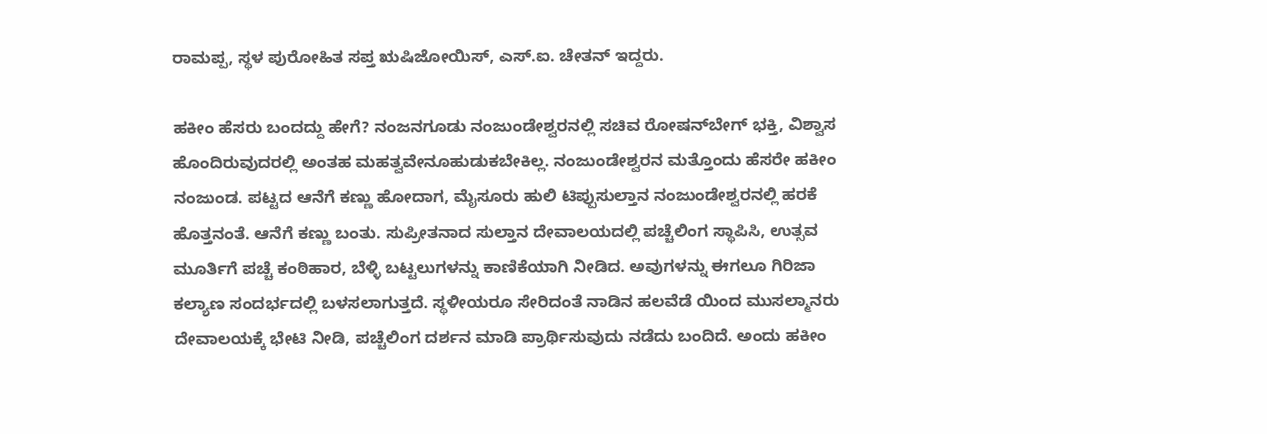ರಾಮಪ್ಪ, ಸ್ಥಳ ಪುರೋಹಿತ ಸಪ್ತ ಋಷಿಜೋಯಿಸ್, ಎಸ್.ಐ. ಚೇತನ್ ಇದ್ದರು.

ಹಕೀಂ ಹೆಸರು ಬಂದದ್ದು ಹೇಗೆ? ನಂಜನಗೂಡು ನಂಜುಂಡೇಶ್ವರನಲ್ಲಿ ಸಚಿವ ರೋಷನ್‍ಬೇಗ್ ಭಕ್ತಿ, ವಿಶ್ವಾಸ ಹೊಂದಿರುವುದರಲ್ಲಿ ಅಂತಹ ಮಹತ್ವವೇನೂಹುಡುಕಬೇಕಿಲ್ಲ. ನಂಜುಂಡೇಶ್ವರನ ಮತ್ತೊಂದು ಹೆಸರೇ ಹಕೀಂ ನಂಜುಂಡ. ಪಟ್ಟದ ಆನೆಗೆ ಕಣ್ಣು ಹೋದಾಗ, ಮೈಸೂರು ಹುಲಿ ಟಿಪ್ಪುಸುಲ್ತಾನ ನಂಜುಂಡೇಶ್ವರನಲ್ಲಿ ಹರಕೆ ಹೊತ್ತನಂತೆ. ಆನೆಗೆ ಕಣ್ಣು ಬಂತು. ಸುಪ್ರೀತನಾದ ಸುಲ್ತಾನ ದೇವಾಲಯದಲ್ಲಿ ಪಚ್ಚೆಲಿಂಗ ಸ್ಥಾಪಿಸಿ, ಉತ್ಸವ ಮೂರ್ತಿಗೆ ಪಚ್ಚೆ ಕಂಠಿಹಾರ, ಬೆಳ್ಳಿ ಬಟ್ಟಲುಗಳನ್ನು ಕಾಣಿಕೆಯಾಗಿ ನೀಡಿದ. ಅವುಗಳನ್ನು ಈಗಲೂ ಗಿರಿಜಾ ಕಲ್ಯಾಣ ಸಂದರ್ಭದಲ್ಲಿ ಬಳಸಲಾಗುತ್ತದೆ. ಸ್ಥಳೀಯರೂ ಸೇರಿದಂತೆ ನಾಡಿನ ಹಲವೆಡೆ ಯಿಂದ ಮುಸಲ್ಮಾನರು ದೇವಾಲಯಕ್ಕೆ ಭೇಟಿ ನೀಡಿ, ಪಚ್ಚೆಲಿಂಗ ದರ್ಶನ ಮಾಡಿ ಪ್ರಾರ್ಥಿಸುವುದು ನಡೆದು ಬಂದಿದೆ. ಅಂದು ಹಕೀಂ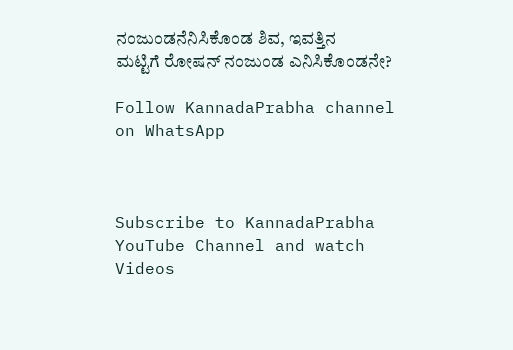ನಂಜುಂಡನೆನಿಸಿಕೊಂಡ ಶಿವ, ಇವತ್ತಿನ
ಮಟ್ಟಿಗೆ ರೋಷನ್ ನಂಜುಂಡ ಎನಿಸಿಕೊಂಡನೇ?

Follow KannadaPrabha channel on WhatsApp



Subscribe to KannadaPrabha YouTube Channel and watch Videos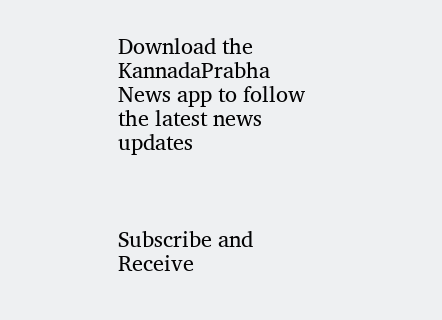Download the KannadaPrabha News app to follow the latest news updates



Subscribe and Receive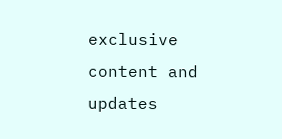exclusive content and updates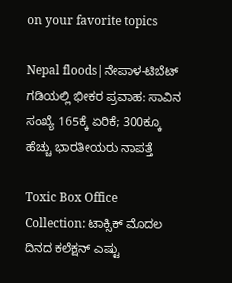on your favorite topics

Nepal floods|ನೇಪಾಳ-ಟಿಬೆಟ್ ಗಡಿಯಲ್ಲಿ ಭೀಕರ ಪ್ರವಾಹ: ಸಾವಿನ ಸಂಖ್ಯೆ 165ಕ್ಕೆ ಏರಿಕೆ; 300ಕ್ಕೂ ಹೆಚ್ಚು ಭಾರತೀಯರು ನಾಪತ್ತೆ

Toxic Box Office Collection: ಟಾಕ್ಸಿಕ್ ಮೊದಲ ದಿನದ ಕಲೆಕ್ಷನ್ ಎಷ್ಟು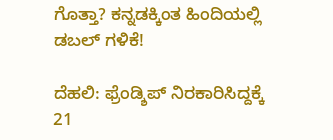ಗೊತ್ತಾ? ಕನ್ನಡಕ್ಕಿಂತ ಹಿಂದಿಯಲ್ಲಿ ಡಬಲ್ ಗಳಿಕೆ!

ದೆಹಲಿ: ಫ್ರೆಂಡ್ಶಿಪ್ ನಿರಕಾರಿಸಿದ್ದಕ್ಕೆ 21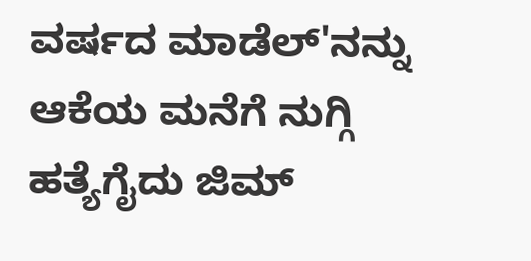ವರ್ಷದ ಮಾಡೆಲ್'ನನ್ನು ಆಕೆಯ ಮನೆಗೆ ನುಗ್ಗಿ ಹತ್ಯೆಗೈದು ಜಿಮ್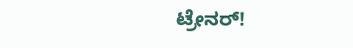ಟ್ರೇನರ್!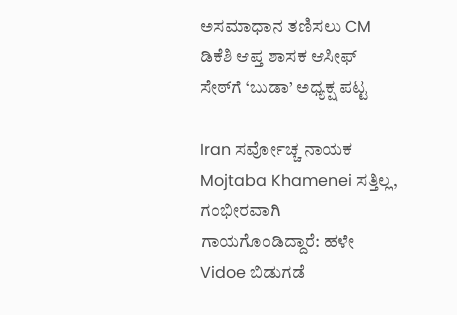ಅಸಮಾಧಾನ ತಣಿಸಲು CM ಡಿಕೆಶಿ ಆಪ್ತ ಶಾಸಕ ಆಸೀಫ್ ಸೇಠ್‌ಗೆ ‘ಬುಡಾ’ ಅಧ್ಯಕ್ಷ ಪಟ್ಟ

Iran ಸರ್ವೋಚ್ಚ ನಾಯಕ Mojtaba Khamenei ಸತ್ತಿಲ್ಲ, ಗಂಭೀರವಾಗಿ ಗಾಯಗೊಂಡಿದ್ದಾರೆ: ಹಳೇ Vidoe ಬಿಡುಗಡೆ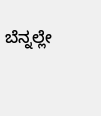ಬೆನ್ನಲ್ಲೇ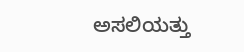ಅಸಲಿಯತ್ತು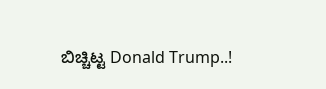ಬಿಚ್ಚಿಟ್ಟ Donald Trump..!